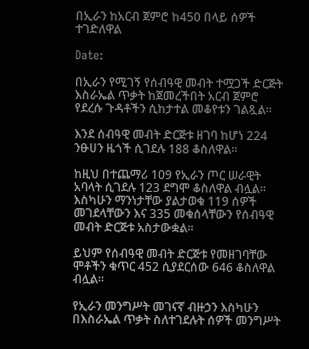በኢራን ከአርብ ጀምሮ ከ450 በላይ ሰዎች ተገድለዋል

Date:

በኢራን የሚገኝ የሰብዓዊ መብት ተሟጋች ድርጅት እስራኤል ጥቃት ከጀመረችበት አርብ ጀምሮ የደረሱ ጉዳቶችን ሲከታተል መቆየቱን ገልጿል።

እንደ ሰብዓዊ መብት ድርጅቱ ዘገባ ከሆነ 224 ንፁሀን ዜጎች ሲገደሉ 188 ቆስለዋል።

ከዚህ በተጨማሪ 109 የኢራን ጦር ሠራዊት አባላት ሲገደሉ 123 ደግሞ ቆስለዋል ብሏል።
እስካሁን ማንነታቸው ያልታወቁ 119 ሰዎች መገደላቸውን እና 335 መቁሰላቸውን የሰብዓዊ መብት ድርጅቱ አስታውቋል።

ይህም የሰብዓዊ መብት ድርጅቱ የመዘገባቸው ሞቶችን ቁጥር 452 ሲያደርሰው 646 ቆስለዋል ብሏል።

የኢራን መንግሥት መገናኛ ብዙኃን እስካሁን በእስራኤል ጥቃት ስለተገደሉት ሰዎች መንግሥት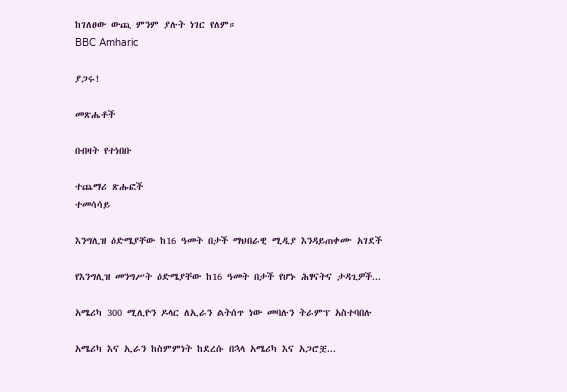ከገለፀው ውጪ ምንም ያሉት ነገር የለም።
BBC Amharic

ያጋሩ!

መጽሔቶች

በብዛት የተነበቡ

ተጨማሪ ጽሑፎች
ተመሳሳይ

እንግሊዝ ዕድሜያቸው ከ16 ዓመት በታች ማህበራዊ ሚዲያ እንዳይጠቀሙ አገደች

የእንግሊዝ መንግሥት ዕድሜያቸው ከ16 ዓመት በታች የሆኑ ሕፃናትና ታዳጊዎች...

አሜሪካ 300 ሚሊዮን ዶላር ለኢራን ልትሰጥ ነው መባሉን ትራምፕ አስተባበሉ

አሜሪካ እና ኢራን ከስምምነት ከደረሱ በኋላ አሜሪካ እና አጋሮቿ...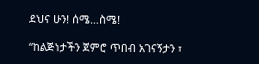ደህና ሁን! ሰሜ…ስሜ!

“ከልጅነታችን ጀምሮ ጥበብ አገናኝታን ፣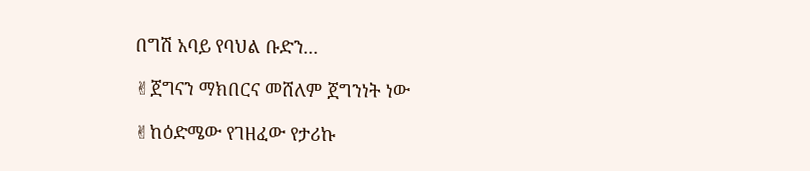በግሽ አባይ የባህል ቡድን...

✌ጀግናን ማክበርና መሸለም ጀግንነት ነው

✌ከዕድሜው የገዘፈው የታሪኩ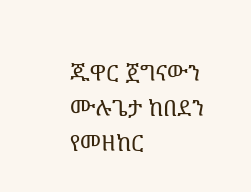ጁዋር ጀግናውን ሙሉጌታ ከበደን የመዘከር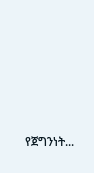የጀግንነት...